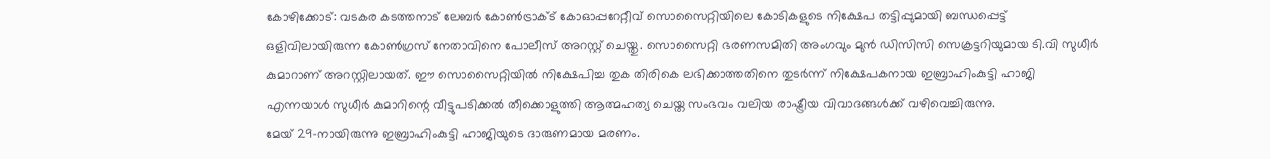കോഴിക്കോട്: വടകര കടത്തനാട് ലേബർ കോൺട്രാക്ട് കോഓപ്പറേറ്റീവ് സൊസൈറ്റിയിലെ കോടികളുടെ നിക്ഷേപ തട്ടിപ്പുമായി ബന്ധപ്പെട്ട് ഒളിവിലായിരുന്ന കോൺഗ്രസ് നേതാവിനെ പോലീസ് അറസ്റ്റ് ചെയ്തു. സൊസൈറ്റി ഭരണസമിതി അംഗവും മുൻ ഡിസിസി സെക്രട്ടറിയുമായ ടി.വി സുധീർ കുമാറാണ് അറസ്റ്റിലായത്. ഈ സൊസൈറ്റിയിൽ നിക്ഷേപിച്ച തുക തിരികെ ലഭിക്കാത്തതിനെ തുടർന്ന് നിക്ഷേപകനായ ഇബ്രാഹിംകുട്ടി ഹാജി എന്നയാൾ സുധീർ കുമാറിന്റെ വീട്ടുപടിക്കൽ തീക്കൊളുത്തി ആത്മഹത്യ ചെയ്ത സംഭവം വലിയ രാഷ്ട്രീയ വിവാദങ്ങൾക്ക് വഴിവെച്ചിരുന്നു.
മേയ് 29-നായിരുന്നു ഇബ്രാഹിംകുട്ടി ഹാജിയുടെ ദാരുണമായ മരണം.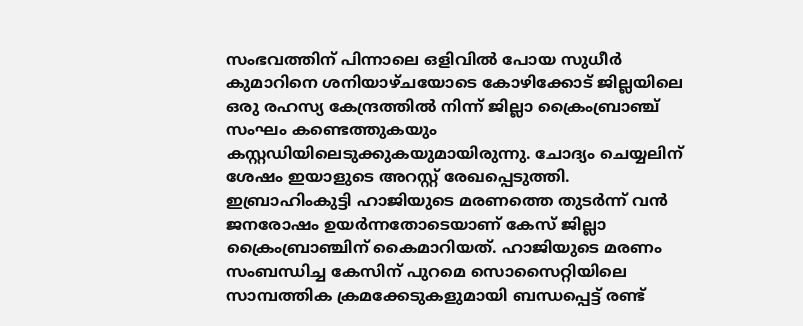സംഭവത്തിന് പിന്നാലെ ഒളിവിൽ പോയ സുധീർ കുമാറിനെ ശനിയാഴ്ചയോടെ കോഴിക്കോട് ജില്ലയിലെ ഒരു രഹസ്യ കേന്ദ്രത്തിൽ നിന്ന് ജില്ലാ ക്രൈംബ്രാഞ്ച് സംഘം കണ്ടെത്തുകയും കസ്റ്റഡിയിലെടുക്കുകയുമായിരുന്നു. ചോദ്യം ചെയ്യലിന് ശേഷം ഇയാളുടെ അറസ്റ്റ് രേഖപ്പെടുത്തി.
ഇബ്രാഹിംകുട്ടി ഹാജിയുടെ മരണത്തെ തുടർന്ന് വൻ ജനരോഷം ഉയർന്നതോടെയാണ് കേസ് ജില്ലാ ക്രൈംബ്രാഞ്ചിന് കൈമാറിയത്. ഹാജിയുടെ മരണം സംബന്ധിച്ച കേസിന് പുറമെ സൊസൈറ്റിയിലെ സാമ്പത്തിക ക്രമക്കേടുകളുമായി ബന്ധപ്പെട്ട് രണ്ട്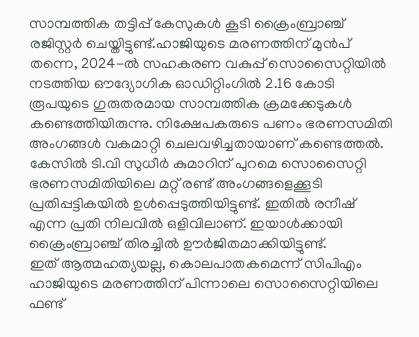സാമ്പത്തിക തട്ടിപ്പ് കേസുകൾ കൂടി ക്രൈംബ്രാഞ്ച് രജിസ്റ്റർ ചെയ്തിട്ടുണ്ട്.ഹാജിയുടെ മരണത്തിന് മുൻപ് തന്നെ, 2024-ൽ സഹകരണ വകുപ്പ് സൊസൈറ്റിയിൽ നടത്തിയ ഔദ്യോഗിക ഓഡിറ്റിംഗിൽ 2.16 കോടി രൂപയുടെ ഗുരുതരമായ സാമ്പത്തിക ക്രമക്കേടുകൾ കണ്ടെത്തിയിരുന്നു. നിക്ഷേപകരുടെ പണം ഭരണസമിതി അംഗങ്ങൾ വകമാറ്റി ചെലവഴിച്ചതായാണ് കണ്ടെത്തൽ. കേസിൽ ടി.വി സുധീർ കുമാറിന് പുറമെ സൊസൈറ്റി ഭരണസമിതിയിലെ മറ്റ് രണ്ട് അംഗങ്ങളെക്കൂടി പ്രതിപ്പട്ടികയിൽ ഉൾപ്പെടുത്തിയിട്ടുണ്ട്. ഇതിൽ രനീഷ് എന്ന പ്രതി നിലവിൽ ഒളിവിലാണ്. ഇയാൾക്കായി ക്രൈംബ്രാഞ്ച് തിരച്ചിൽ ഊർജിതമാക്കിയിട്ടുണ്ട്.
ഇത് ആത്മഹത്യയല്ല, കൊലപാതകമെന്ന് സിപിഎം
ഹാജിയുടെ മരണത്തിന് പിന്നാലെ സൊസൈറ്റിയിലെ ഫണ്ട്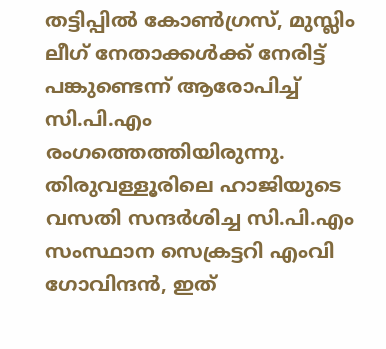തട്ടിപ്പിൽ കോൺഗ്രസ്, മുസ്ലിം ലീഗ് നേതാക്കൾക്ക് നേരിട്ട് പങ്കുണ്ടെന്ന് ആരോപിച്ച് സി.പി.എം രംഗത്തെത്തിയിരുന്നു. തിരുവള്ളൂരിലെ ഹാജിയുടെ വസതി സന്ദർശിച്ച സി.പി.എം സംസ്ഥാന സെക്രട്ടറി എംവി ഗോവിന്ദൻ, ഇത്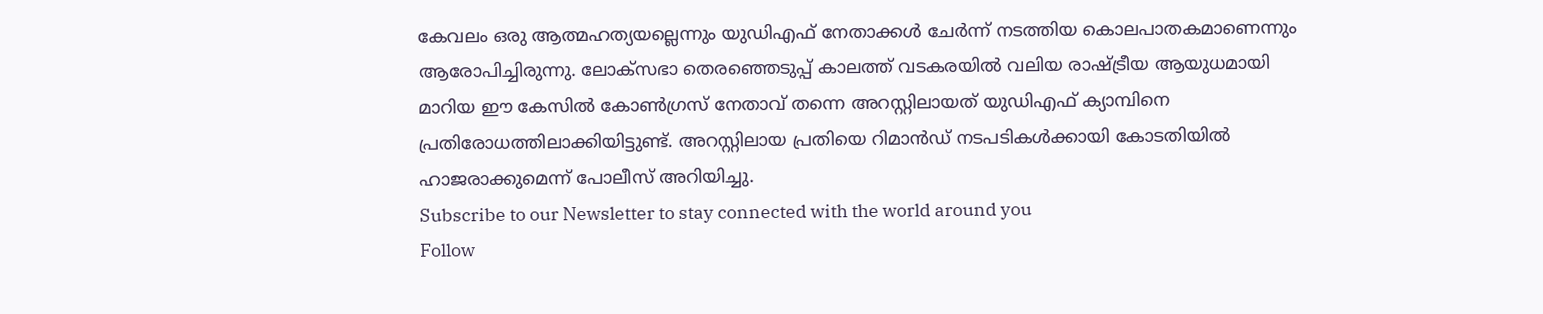കേവലം ഒരു ആത്മഹത്യയല്ലെന്നും യുഡിഎഫ് നേതാക്കൾ ചേർന്ന് നടത്തിയ കൊലപാതകമാണെന്നും ആരോപിച്ചിരുന്നു. ലോക്സഭാ തെരഞ്ഞെടുപ്പ് കാലത്ത് വടകരയിൽ വലിയ രാഷ്ട്രീയ ആയുധമായി മാറിയ ഈ കേസിൽ കോൺഗ്രസ് നേതാവ് തന്നെ അറസ്റ്റിലായത് യുഡിഎഫ് ക്യാമ്പിനെ പ്രതിരോധത്തിലാക്കിയിട്ടുണ്ട്. അറസ്റ്റിലായ പ്രതിയെ റിമാൻഡ് നടപടികൾക്കായി കോടതിയിൽ ഹാജരാക്കുമെന്ന് പോലീസ് അറിയിച്ചു.
Subscribe to our Newsletter to stay connected with the world around you
Follow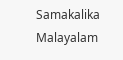Samakalika Malayalam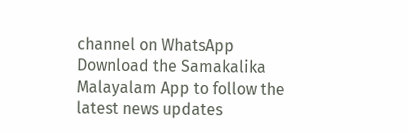channel on WhatsApp
Download the Samakalika Malayalam App to follow the latest news updates